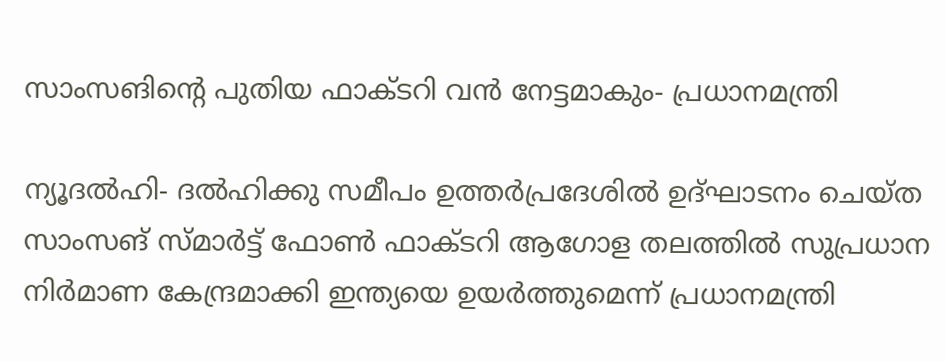സാംസങിന്റെ പുതിയ ഫാക്ടറി വന്‍ നേട്ടമാകും- പ്രധാനമന്ത്രി

ന്യൂദല്‍ഹി- ദല്‍ഹിക്കു സമീപം ഉത്തര്‍പ്രദേശില്‍ ഉദ്ഘാടനം ചെയ്ത സാംസങ് സ്മാര്‍ട്ട് ഫോണ്‍ ഫാക്ടറി ആഗോള തലത്തില്‍ സുപ്രധാന നിര്‍മാണ കേന്ദ്രമാക്കി ഇന്ത്യയെ ഉയര്‍ത്തുമെന്ന് പ്രധാനമന്ത്രി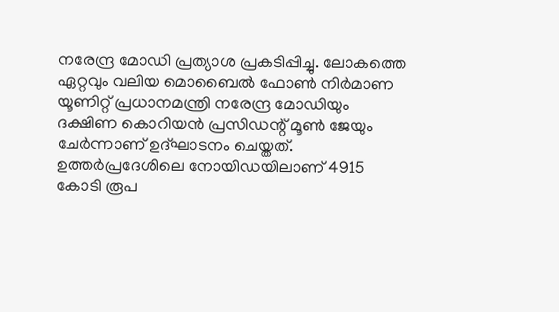നരേന്ദ്ര മോഡി പ്രത്യാശ പ്രകടിപ്പിച്ചു. ലോകത്തെ ഏറ്റവും വലിയ മൊബൈല്‍ ഫോണ്‍ നിര്‍മാണ യൂണിറ്റ് പ്രധാനമന്ത്രി നരേന്ദ്ര മോഡിയും ദക്ഷിണ കൊറിയന്‍ പ്രസിഡന്റ് മൂണ്‍ ജേയും ചേര്‍ന്നാണ് ഉദ്ഘാടനം ചെയ്തത്. ഉത്തര്‍പ്രദേശിലെ നോയിഡയിലാണ് 4915 കോടി രൂപ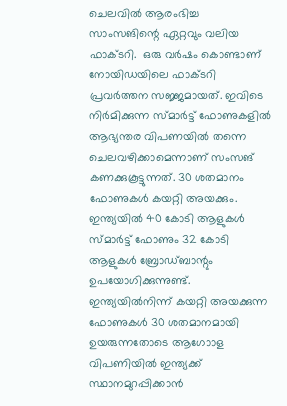ചെലവില്‍ ആരംഭിച്ച സാംസങിന്റെ ഏറ്റവും വലിയ ഫാക്ടറി.  ഒരു വര്‍ഷം കൊണ്ടാണ് നോയിഡയിലെ ഫാക്ടറി പ്രവര്‍ത്തന സജ്ജമായത്. ഇവിടെ നിര്‍മിക്കുന്ന സ്മാര്‍ട്ട് ഫോണുകളില്‍ ആഭ്യന്തര വിപണയില്‍ തന്നെ ചെലവഴിക്കാമെന്നാണ് സംസങ് കണക്കുകൂട്ടുന്നത്. 30 ശതമാനം ഫോണുകള്‍ കയറ്റി അയക്കും.
ഇന്ത്യയില്‍ 40 കോടി ആളുകള്‍ സ്മാര്‍ട്ട് ഫോണും 32 കോടി ആളുകള്‍ ബ്രോഡ്ബാന്റും ഉപയോഗിക്കുന്നുണ്ട്. ഇന്ത്യയില്‍നിന്ന് കയറ്റി അയക്കുന്ന ഫോണുകള്‍ 30 ശതമാനമായി ഉയരുന്നതോടെ ആഗോാള വിപണിയില്‍ ഇന്ത്യക്ക് സ്ഥാനമുറപ്പിക്കാന്‍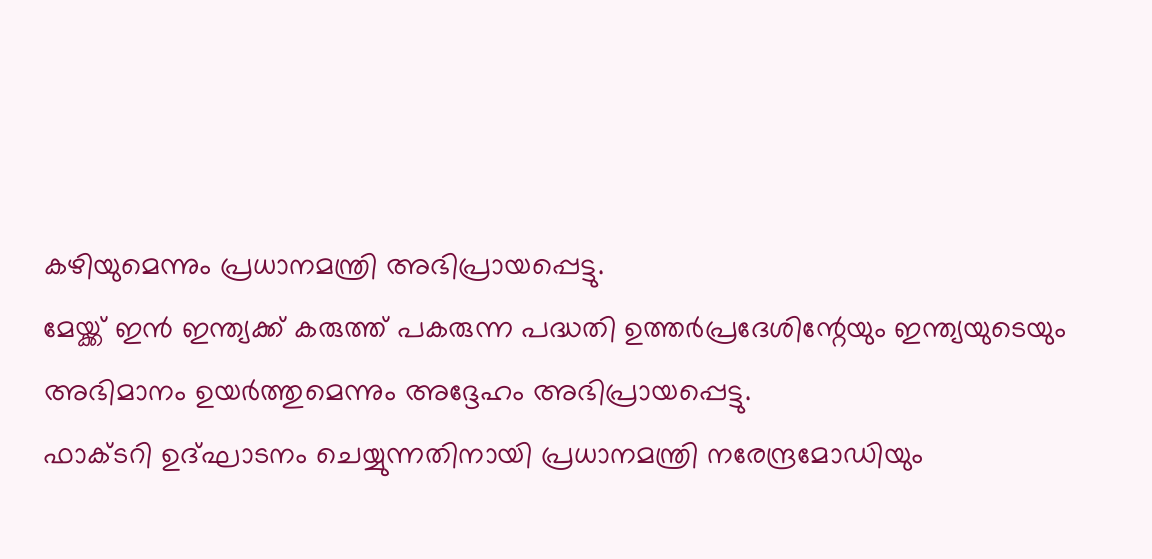കഴിയുമെന്നും പ്രധാനമന്ത്രി അഭിപ്രായപ്പെട്ടു.
മേയ്ക്ക് ഇന്‍ ഇന്ത്യക്ക് കരുത്ത് പകരുന്ന പദ്ധതി ഉത്തര്‍പ്രദേശിന്റേയും ഇന്ത്യയുടെയും അഭിമാനം ഉയര്‍ത്തുമെന്നും അദ്ദേഹം അഭിപ്രായപ്പെട്ടു.
ഫാക്ടറി ഉദ്ഘാടനം ചെയ്യുന്നതിനായി പ്രധാനമന്ത്രി നരേന്ദ്രമോഡിയും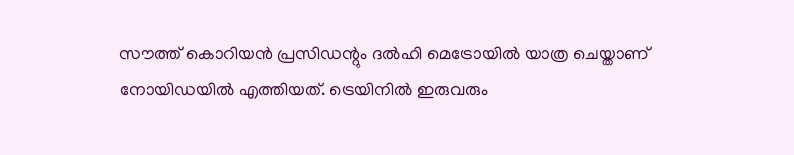സൗത്ത് കൊറിയന്‍ പ്രസിഡന്റും ദല്‍ഹി മെട്രോയില്‍ യാത്ര ചെയ്താണ് നോയിഡയില്‍ എത്തിയത്. ട്രെയിനില്‍ ഇരുവരും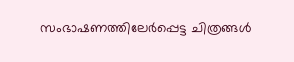സംഭാഷണത്തിലേര്‍പ്പെട്ട ചിത്രങ്ങള്‍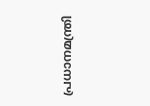പ്രധാനമന്ത്രി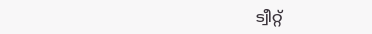ട്വീറ്റ്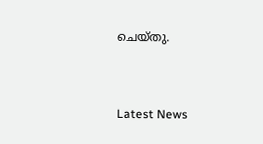ചെയ്തു.


Latest News